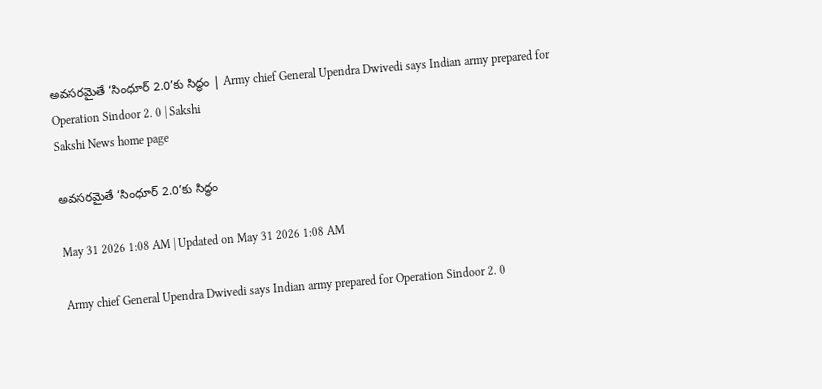అవసరమైతే ‘సింధూర్‌ 2.0’కు సిద్ధం | Army chief General Upendra Dwivedi says Indian army prepared for Operation Sindoor 2. 0 | Sakshi
Sakshi News home page

అవసరమైతే ‘సింధూర్‌ 2.0’కు సిద్ధం

May 31 2026 1:08 AM | Updated on May 31 2026 1:08 AM

Army chief General Upendra Dwivedi says Indian army prepared for Operation Sindoor 2. 0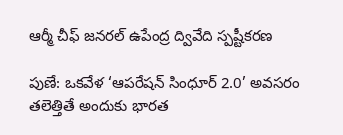ఆర్మీ చీఫ్‌ జనరల్‌ ఉపేంద్ర ద్వివేది స్పష్టీకరణ

పుణే: ఒకవేళ ‘ఆపరేషన్‌ సింధూర్‌ 2.0’ అవసరం తలెత్తితే అందుకు భారత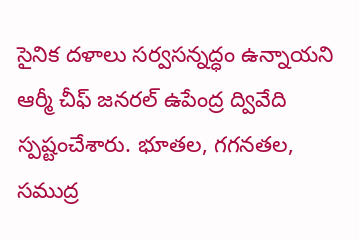సైనిక దళాలు సర్వసన్నద్ధం ఉన్నాయని ఆర్మీ చీఫ్‌ జనరల్‌ ఉపేంద్ర ద్వివేది స్పష్టంచేశారు. భూతల, గగనతల, సముద్ర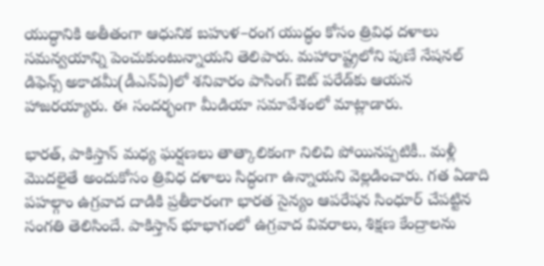యుద్ధానికి అతీతంగా ఆధునిక బహుళ–రంగ యుద్ధం కోసం త్రివిధ దళాలు సమన్వయాన్ని పెంచుకుంటున్నాయని తెలిపారు. మహారాష్ట్రలోని పుణే నేషనల్‌ డిఫెన్స్‌ అకాడమీ(డీఎన్‌ఏ)లో శనివారం పాసింగ్‌ ఔట్‌ పరేడ్‌కు ఆయన హాజరయ్యారు. ఈ సందర్భంగా మీడియా సమావేశంలో మాట్లాడారు.

భారత్, పాకిస్తాన్‌ మధ్య ఘర్షణలు తాత్కాలికంగా నిలిచి పోయినప్పటికీ.. మళ్లీ మొదలైతే అందుకోసం త్రివిధ దళాలు సిద్ధంగా ఉన్నాయని వెల్లడించారు. గత ఏడాది పహల్గాం ఉగ్రవాద దాడికి ప్రతీకారంగా భారత సైన్యం ఆపరేషన సింధూర్‌ చేపట్టిన సంగతి తెలిసిందే. పాకిస్తాన్‌ భూభాగంలో ఉగ్రవాద వివరాలు, శిక్షణ కేంద్రాలను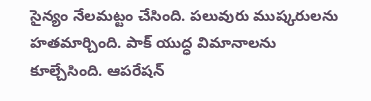సైన్యం నేలమట్టం చేసింది. పలువురు ముష్కరులను హతమార్చింది. పాక్‌ యుద్ధ విమానాలను కూల్చేసింది. ఆపరేషన్‌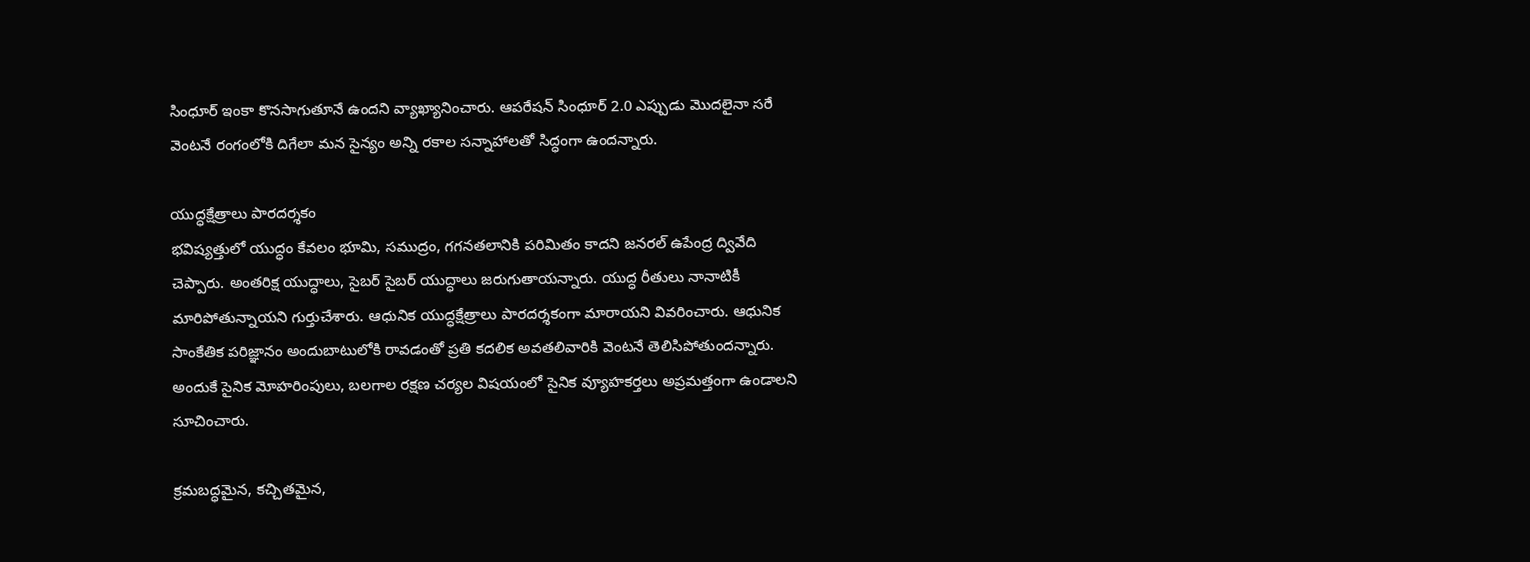సింధూర్‌ ఇంకా కొనసాగుతూనే ఉందని వ్యాఖ్యానించారు. ఆపరేషన్‌ సింధూర్‌ 2.0 ఎప్పుడు మొదలైనా సరే వెంటనే రంగంలోకి దిగేలా మన సైన్యం అన్ని రకాల సన్నాహాలతో సిద్ధంగా ఉందన్నారు.

యుద్ధక్షేత్రాలు పారదర్శకం
భవిష్యత్తులో యుద్ధం కేవలం భూమి, సముద్రం, గగనతలానికి పరిమితం కాదని జనరల్‌ ఉపేంద్ర ద్వివేది చెప్పారు. అంతరిక్ష యుద్ధాలు, సైబర్‌ సైబర్‌ యుద్ధాలు జరుగుతాయన్నారు. యుద్ధ రీతులు నానాటికీ మారిపోతున్నాయని గుర్తుచేశారు. ఆధునిక యుద్ధక్షేత్రాలు పారదర్శకంగా మారాయని వివరించారు. ఆధునిక సాంకేతిక పరిజ్ఞానం అందుబాటులోకి రావడంతో ప్రతి కదలిక అవతలివారికి వెంటనే తెలిసిపోతుందన్నారు. అందుకే సైనిక మోహరింపులు, బలగాల రక్షణ చర్యల విషయంలో సైనిక వ్యూహకర్తలు అప్రమత్తంగా ఉండాలని సూచించారు.

క్రమబద్ధమైన, కచ్చితమైన,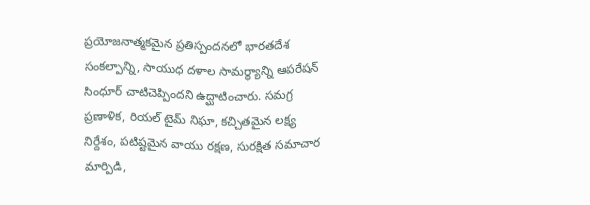ప్రయోజనాత్మకమైన ప్రతిస్పందనలో భారతదేశ సంకల్పాన్ని, సాయుధ దళాల సామర్థ్యాన్ని ఆపరేషన్‌ సింధూర్‌ చాటిచెప్పిందని ఉద్ఘాటించారు. సమగ్ర ప్రణాళిక, రియల్‌ టైమ్‌ నిఘా, కచ్చితమైన లక్ష్య నిర్దేశం, పటిష్టమైన వాయు రక్షణ, సురక్షిత సమాచార మార్పిడి,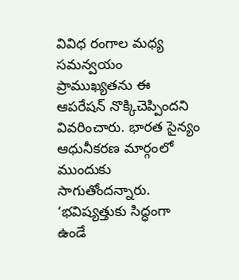వివిధ రంగాల మధ్య సమన్వయం ప్రాముఖ్యతను ఈ ఆపరేషన్‌ నొక్కిచెప్పిందని వివరించారు. భారత సైన్యం ఆధునీకరణ మార్గంలో ముందుకు సాగుతోందన్నారు. ‘భవిష్యత్తుకు సిద్ధంగా ఉండే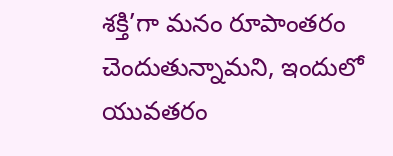శక్తి’గా మనం రూపాంతరం చెందుతున్నామని, ఇందులో యువతరం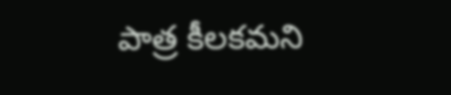పాత్ర కీలకమని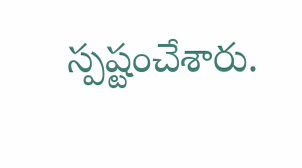స్పష్టంచేశారు.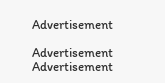Advertisement

Advertisement
Advertisement